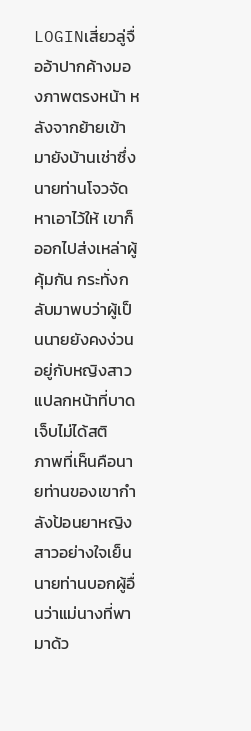LOGINเสี่ยวลู่จื่ออ้าปากค้างมองภาพตรงหน้า หลังจากย้ายเข้ามายังบ้านเช่าซึ่งนายท่านโจวจัดหาเอาไว้ให้ เขาก็ออกไปส่งเหล่าผู้คุ้มกัน กระทั่งกลับมาพบว่าผู้เป็นนายยังคงง่วนอยู่กับหญิงสาวแปลกหน้าที่บาดเจ็บไม่ได้สติ
ภาพที่เห็นคือนายท่านของเขากำลังป้อนยาหญิงสาวอย่างใจเย็น
นายท่านบอกผู้อื่นว่าแม่นางที่พามาด้ว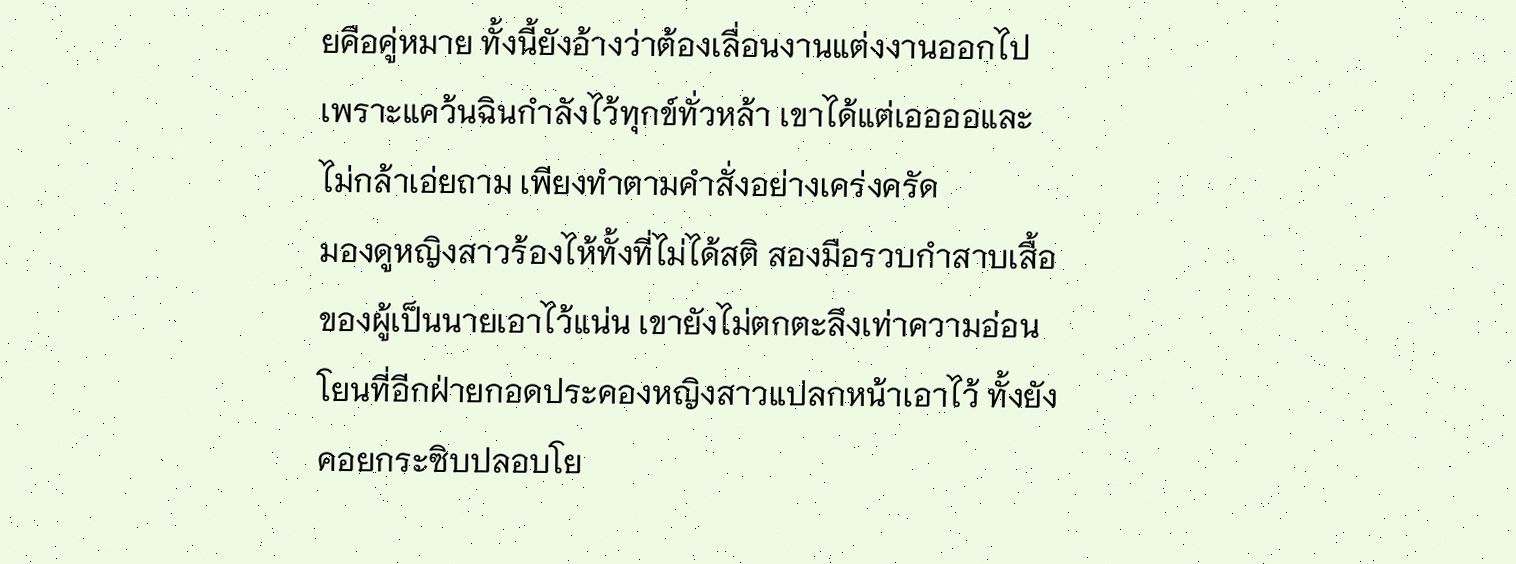ยคือคู่หมาย ทั้งนี้ยังอ้างว่าต้องเลื่อนงานแต่งงานออกไป เพราะแคว้นฉินกำลังไว้ทุกข์ทั่วหล้า เขาได้แต่เออออและไม่กล้าเอ่ยถาม เพียงทำตามคำสั่งอย่างเคร่งครัด
มองดูหญิงสาวร้องไห้ทั้งที่ไม่ได้สติ สองมือรวบกำสาบเสื้อของผู้เป็นนายเอาไว้แน่น เขายังไม่ตกตะลึงเท่าความอ่อนโยนที่อีกฝ่ายกอดประคองหญิงสาวแปลกหน้าเอาไว้ ทั้งยังคอยกระซิบปลอบโย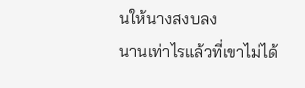นให้นางสงบลง
นานเท่าไรแล้วที่เขาไม่ได้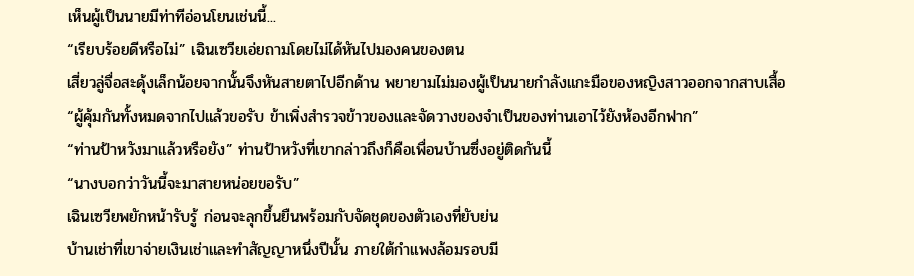เห็นผู้เป็นนายมีท่าทีอ่อนโยนเช่นนี้...
“เรียบร้อยดีหรือไม่” เฉินเซวียเอ่ยถามโดยไม่ได้หันไปมองคนของตน
เสี่ยวลู่จื่อสะดุ้งเล็กน้อยจากนั้นจึงหันสายตาไปอีกด้าน พยายามไม่มองผู้เป็นนายกำลังแกะมือของหญิงสาวออกจากสาบเสื้อ
“ผู้คุ้มกันทั้งหมดจากไปแล้วขอรับ ข้าเพิ่งสำรวจข้าวของและจัดวางของจำเป็นของท่านเอาไว้ยังห้องอีกฟาก”
“ท่านป้าหวังมาแล้วหรือยัง” ท่านป้าหวังที่เขากล่าวถึงก็คือเพื่อนบ้านซึ่งอยู่ติดกันนี้
“นางบอกว่าวันนี้จะมาสายหน่อยขอรับ”
เฉินเซวียพยักหน้ารับรู้ ก่อนจะลุกขึ้นยืนพร้อมกับจัดชุดของตัวเองที่ยับย่น
บ้านเช่าที่เขาจ่ายเงินเช่าและทำสัญญาหนึ่งปีนั้น ภายใต้กำแพงล้อมรอบมี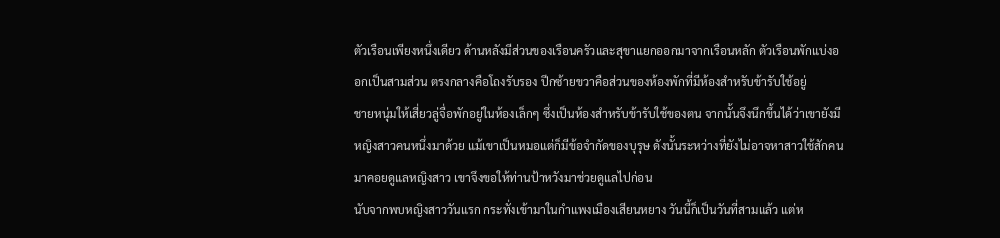ตัวเรือนเพียงหนึ่งเดียว ด้านหลังมีส่วนของเรือนครัวและสุขาแยกออกมาจากเรือนหลัก ตัวเรือนพักแบ่งออกเป็นสามส่วน ตรงกลางคือโถงรับรอง ปีกซ้ายขวาคือส่วนของห้องพักที่มีห้องสำหรับข้ารับใช้อยู่
ชายหนุ่มให้เสี่ยวลู่จื่อพักอยู่ในห้องเล็กๆ ซึ่งเป็นห้องสำหรับข้ารับใช้ของตน จากนั้นจึงนึกขึ้นได้ว่าเขายังมีหญิงสาวคนหนึ่งมาด้วย แม้เขาเป็นหมอแต่ก็มีข้อจำกัดของบุรุษ ดังนั้นระหว่างที่ยังไม่อาจหาสาวใช้สักคนมาคอยดูแลหญิงสาว เขาจึงขอให้ท่านป้าหวังมาช่วยดูแลไปก่อน
นับจากพบหญิงสาววันแรก กระทั่งเข้ามาในกำแพงเมืองเสียนหยาง วันนี้ก็เป็นวันที่สามแล้ว แต่ห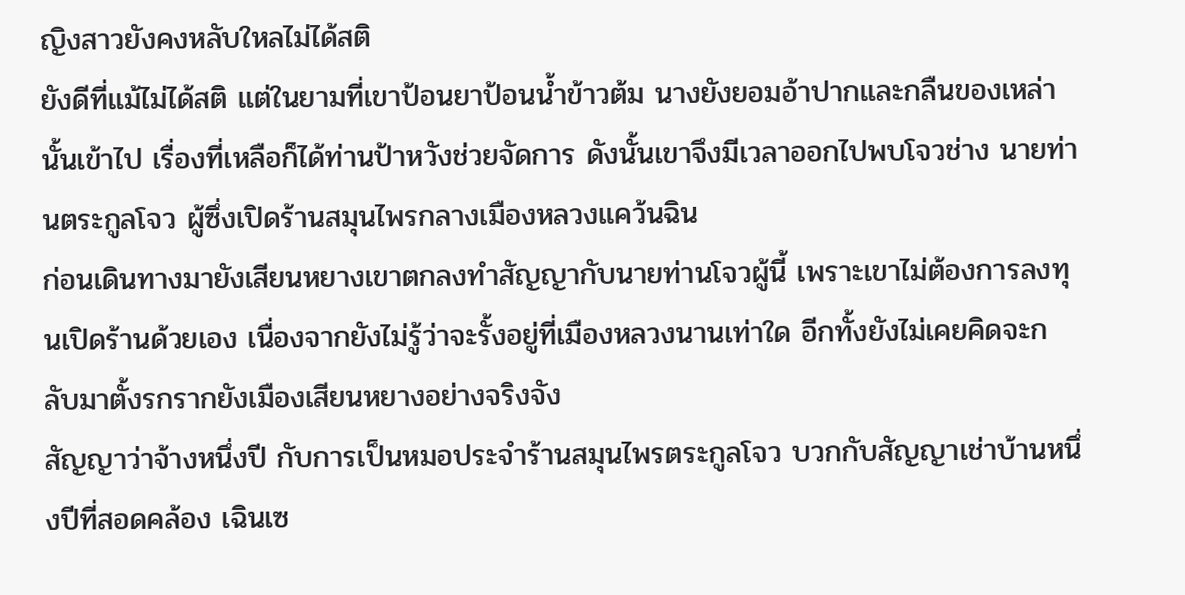ญิงสาวยังคงหลับใหลไม่ได้สติ
ยังดีที่แม้ไม่ได้สติ แต่ในยามที่เขาป้อนยาป้อนน้ำข้าวต้ม นางยังยอมอ้าปากและกลืนของเหล่านั้นเข้าไป เรื่องที่เหลือก็ได้ท่านป้าหวังช่วยจัดการ ดังนั้นเขาจึงมีเวลาออกไปพบโจวช่าง นายท่านตระกูลโจว ผู้ซึ่งเปิดร้านสมุนไพรกลางเมืองหลวงแคว้นฉิน
ก่อนเดินทางมายังเสียนหยางเขาตกลงทำสัญญากับนายท่านโจวผู้นี้ เพราะเขาไม่ต้องการลงทุนเปิดร้านด้วยเอง เนื่องจากยังไม่รู้ว่าจะรั้งอยู่ที่เมืองหลวงนานเท่าใด อีกทั้งยังไม่เคยคิดจะกลับมาตั้งรกรากยังเมืองเสียนหยางอย่างจริงจัง
สัญญาว่าจ้างหนึ่งปี กับการเป็นหมอประจำร้านสมุนไพรตระกูลโจว บวกกับสัญญาเช่าบ้านหนึ่งปีที่สอดคล้อง เฉินเซ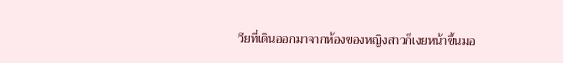วียที่เดินออกมาจากห้องของหญิงสาวก็เงยหน้าขึ้นมอ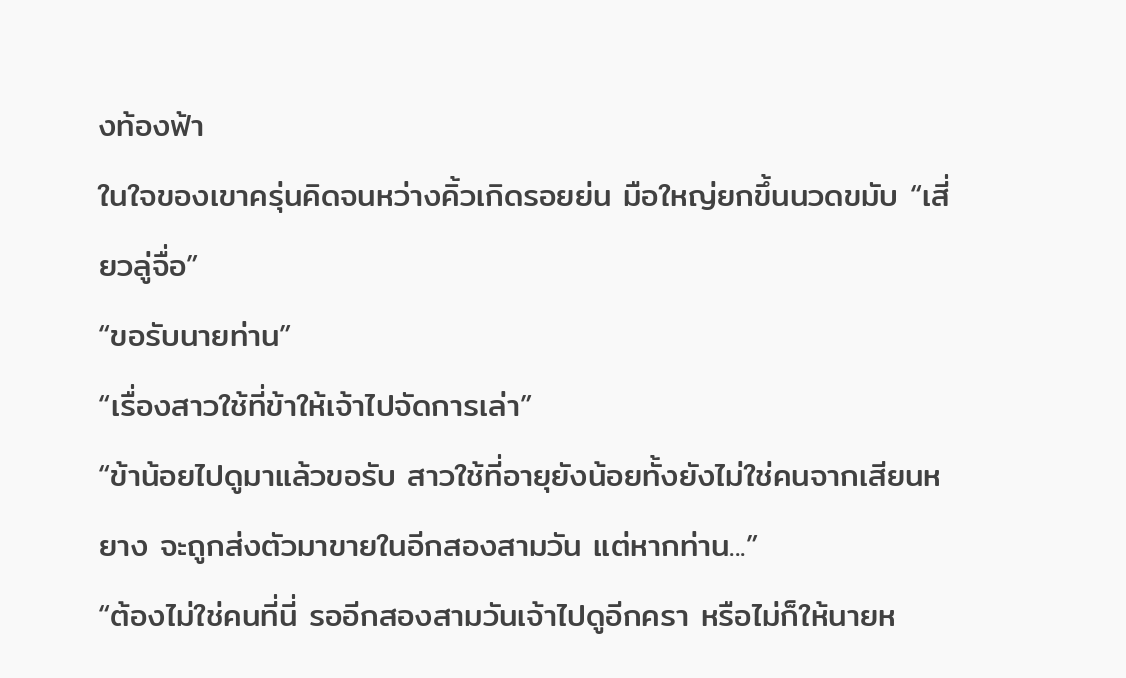งท้องฟ้า
ในใจของเขาครุ่นคิดจนหว่างคิ้วเกิดรอยย่น มือใหญ่ยกขึ้นนวดขมับ “เสี่ยวลู่จื่อ”
“ขอรับนายท่าน”
“เรื่องสาวใช้ที่ข้าให้เจ้าไปจัดการเล่า”
“ข้าน้อยไปดูมาแล้วขอรับ สาวใช้ที่อายุยังน้อยทั้งยังไม่ใช่คนจากเสียนหยาง จะถูกส่งตัวมาขายในอีกสองสามวัน แต่หากท่าน...”
“ต้องไม่ใช่คนที่นี่ รออีกสองสามวันเจ้าไปดูอีกครา หรือไม่ก็ให้นายห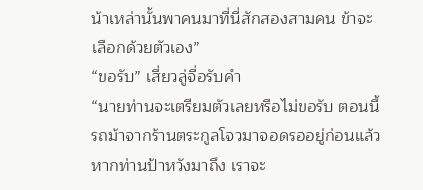น้าเหล่านั้นพาคนมาที่นี่สักสองสามคน ข้าจะเลือกด้วยตัวเอง”
“ขอรับ” เสี่ยวลู่จื่อรับคำ
“นายท่านจะเตรียมตัวเลยหรือไม่ขอรับ ตอนนี้รถม้าจากร้านตระกูลโจวมาจอดรออยู่ก่อนแล้ว หากท่านป้าหวังมาถึง เราจะ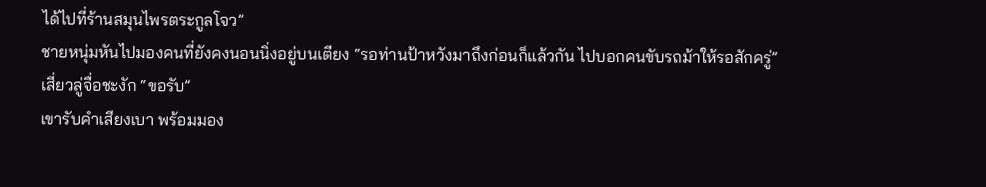ได้ไปที่ร้านสมุนไพรตระกูลโจว”
ชายหนุ่มหันไปมองคนที่ยังคงนอนนิ่งอยู่บนเตียง “รอท่านป้าหวังมาถึงก่อนก็แล้วกัน ไปบอกคนขับรถม้าให้รอสักครู่”
เสี่ยวลู่จื่อชะงัก “ขอรับ”
เขารับคำเสียงเบา พร้อมมอง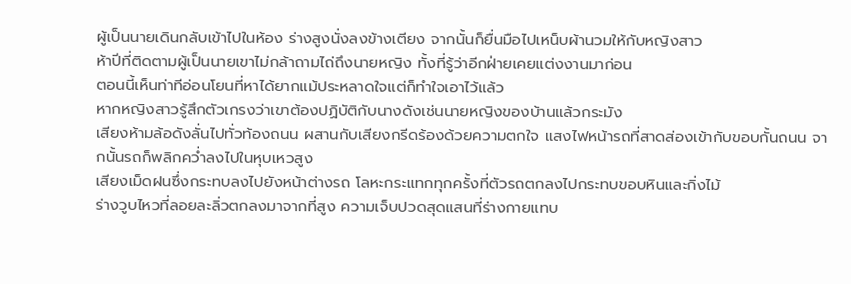ผู้เป็นนายเดินกลับเข้าไปในห้อง ร่างสูงนั่งลงข้างเตียง จากนั้นก็ยื่นมือไปเหน็บผ้านวมให้กับหญิงสาว
ห้าปีที่ติดตามผู้เป็นนายเขาไม่กล้าถามไถ่ถึงนายหญิง ทั้งที่รู้ว่าอีกฝ่ายเคยแต่งงานมาก่อน
ตอนนี้เห็นท่าทีอ่อนโยนที่หาได้ยากแม้ประหลาดใจแต่ก็ทำใจเอาไว้แล้ว
หากหญิงสาวรู้สึกตัวเกรงว่าเขาต้องปฏิบัติกับนางดังเช่นนายหญิงของบ้านแล้วกระมัง
เสียงห้ามล้อดังลั่นไปทั่วท้องถนน ผสานกับเสียงกรีดร้องด้วยความตกใจ แสงไฟหน้ารถที่สาดส่องเข้ากับขอบกั้นถนน จากนั้นรถก็พลิกคว่ำลงไปในหุบเหวสูง
เสียงเม็ดฝนซึ่งกระทบลงไปยังหน้าต่างรถ โลหะกระแทกทุกครั้งที่ตัวรถตกลงไปกระทบขอบหินและกิ่งไม้
ร่างวูบไหวที่ลอยละลิ่วตกลงมาจากที่สูง ความเจ็บปวดสุดแสนที่ร่างกายแทบ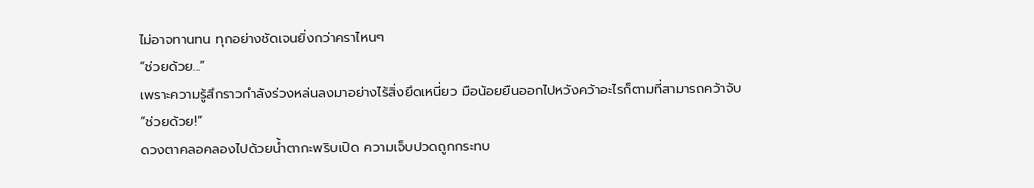ไม่อาจทานทน ทุกอย่างชัดเจนยิ่งกว่าคราไหนๆ
“ช่วยด้วย...”
เพราะความรู้สึกราวกำลังร่วงหล่นลงมาอย่างไร้สิ่งยึดเหนี่ยว มือน้อยยืนออกไปหวังคว้าอะไรก็ตามที่สามารถคว้าจับ
“ช่วยด้วย!”
ดวงตาคลอคลองไปด้วยน้ำตากะพริบเปิด ความเจ็บปวดถูกกระทบ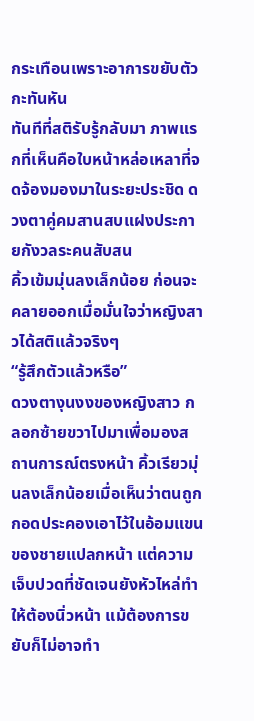กระเทือนเพราะอาการขยับตัวกะทันหัน
ทันทีที่สติรับรู้กลับมา ภาพแรกที่เห็นคือใบหน้าหล่อเหลาที่จดจ้องมองมาในระยะประชิด ดวงตาคู่คมสานสบแฝงประกายกังวลระคนสับสน
คิ้วเข้มมุ่นลงเล็กน้อย ก่อนจะคลายออกเมื่อมั่นใจว่าหญิงสาวได้สติแล้วจริงๆ
“รู้สึกตัวแล้วหรือ”
ดวงตางุนงงของหญิงสาว กลอกซ้ายขวาไปมาเพื่อมองสถานการณ์ตรงหน้า คิ้วเรียวมุ่นลงเล็กน้อยเมื่อเห็นว่าตนถูกกอดประคองเอาไว้ในอ้อมแขนของชายแปลกหน้า แต่ความเจ็บปวดที่ชัดเจนยังหัวไหล่ทำให้ต้องนิ่วหน้า แม้ต้องการขยับก็ไม่อาจทำ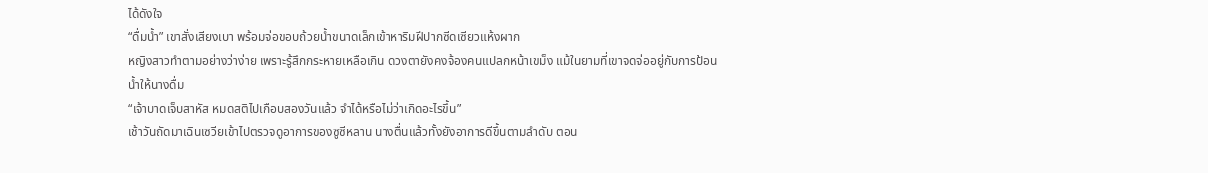ได้ดังใจ
“ดื่มน้ำ” เขาสั่งเสียงเบา พร้อมจ่อขอบถ้วยน้ำขนาดเล็กเข้าหาริมฝีปากซีดเซียวแห้งผาก
หญิงสาวทำตามอย่างว่าง่าย เพราะรู้สึกกระหายเหลือเกิน ดวงตายังคงจ้องคนแปลกหน้าเขม็ง แม้ในยามที่เขาจดจ่ออยู่กับการป้อนน้ำให้นางดื่ม
“เจ้าบาดเจ็บสาหัส หมดสติไปเกือบสองวันแล้ว จำได้หรือไม่ว่าเกิดอะไรขึ้น”
เช้าวันถัดมาเฉินเซวียเข้าไปตรวจดูอาการของซูซีหลาน นางตื่นแล้วทั้งยังอาการดีขึ้นตามลำดับ ตอน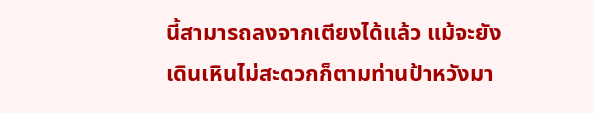นี้สามารถลงจากเตียงได้แล้ว แม้จะยังเดินเหินไม่สะดวกก็ตามท่านป้าหวังมา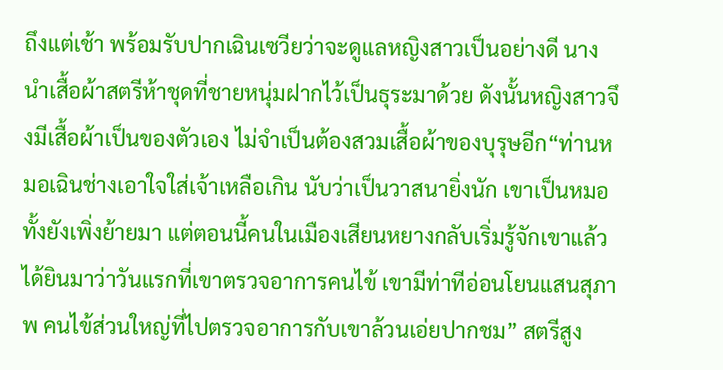ถึงแต่เช้า พร้อมรับปากเฉินเซวียว่าจะดูแลหญิงสาวเป็นอย่างดี นางนำเสื้อผ้าสตรีห้าชุดที่ชายหนุ่มฝากไว้เป็นธุระมาด้วย ดังนั้นหญิงสาวจึงมีเสื้อผ้าเป็นของตัวเอง ไม่จำเป็นต้องสวมเสื้อผ้าของบุรุษอีก“ท่านหมอเฉินช่างเอาใจใส่เจ้าเหลือเกิน นับว่าเป็นวาสนายิ่งนัก เขาเป็นหมอทั้งยังเพิ่งย้ายมา แต่ตอนนี้คนในเมืองเสียนหยางกลับเริ่มรู้จักเขาแล้ว ได้ยินมาว่าวันแรกที่เขาตรวจอาการคนไข้ เขามีท่าทีอ่อนโยนแสนสุภาพ คนไข้ส่วนใหญ่ที่ไปตรวจอาการกับเขาล้วนเอ่ยปากชม” สตรีสูง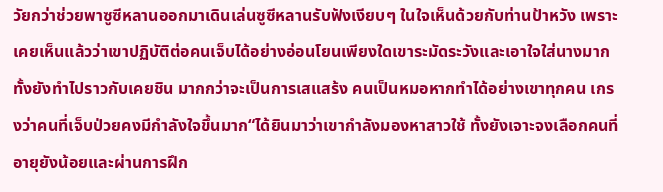วัยกว่าช่วยพาซูซีหลานออกมาเดินเล่นซูซีหลานรับฟังเงียบๆ ในใจเห็นด้วยกับท่านป้าหวัง เพราะเคยเห็นแล้วว่าเขาปฏิบัติต่อคนเจ็บได้อย่างอ่อนโยนเพียงใดเขาระมัดระวังและเอาใจใส่นางมาก ทั้งยังทำไปราวกับเคยชิน มากกว่าจะเป็นการเสแสร้ง คนเป็นหมอหากทำได้อย่างเขาทุกคน เกรงว่าคนที่เจ็บป่วยคงมีกำลังใจขึ้นมาก“ได้ยินมาว่าเขากำลังมองหาสาวใช้ ทั้งยังเจาะจงเลือกคนที่อายุยังน้อยและผ่านการฝึก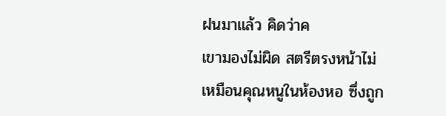ฝนมาแล้ว คิดว่าค
เขามองไม่ผิด สตรีตรงหน้าไม่เหมือนคุณหนูในห้องหอ ซึ่งถูก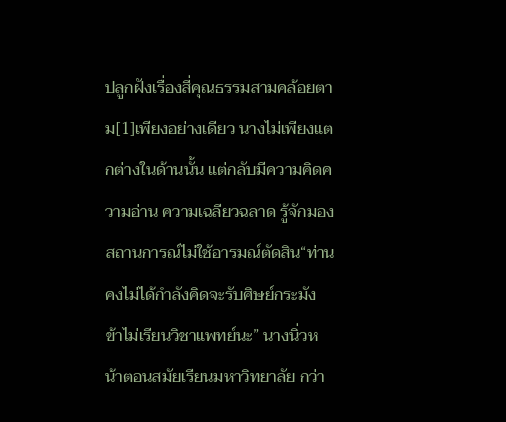ปลูกฝังเรื่องสี่คุณธรรมสามคล้อยตาม[1]เพียงอย่างเดียว นางไม่เพียงแตกต่างในด้านนั้น แต่กลับมีความคิดความอ่าน ความเฉลียวฉลาด รู้จักมองสถานการณ์ไม่ใช้อารมณ์ตัดสิน“ท่านคงไม่ได้กำลังคิดจะรับศิษย์กระมัง ข้าไม่เรียนวิชาแพทย์นะ” นางนิ่วหน้าตอนสมัยเรียนมหาวิทยาลัย กว่า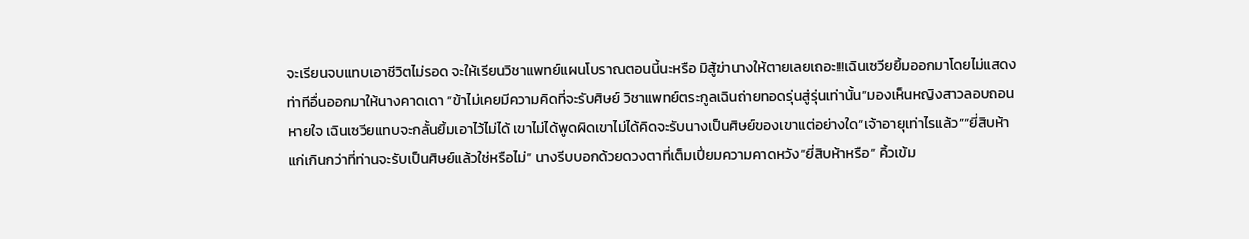จะเรียนจบแทบเอาชีวิตไม่รอด จะให้เรียนวิชาแพทย์แผนโบราณตอนนี้นะหรือ มิสู้ฆ่านางให้ตายเลยเถอะ!!!เฉินเซวียยิ้มออกมาโดยไม่แสดงท่าทีอื่นออกมาให้นางคาดเดา “ข้าไม่เคยมีความคิดที่จะรับศิษย์ วิชาแพทย์ตระกูลเฉินถ่ายทอดรุ่นสู่รุ่นเท่านั้น”มองเห็นหญิงสาวลอบถอนหายใจ เฉินเซวียแทบจะกลั้นยิ้มเอาไว้ไม่ได้ เขาไม่ได้พูดผิดเขาไม่ได้คิดจะรับนางเป็นศิษย์ของเขาแต่อย่างใด“เจ้าอายุเท่าไรแล้ว”“ยี่สิบห้า แก่เกินกว่าที่ท่านจะรับเป็นศิษย์แล้วใช่หรือไม่” นางรีบบอกด้วยดวงตาที่เต็มเปี่ยมความคาดหวัง“ยี่สิบห้าหรือ” คิ้วเข้ม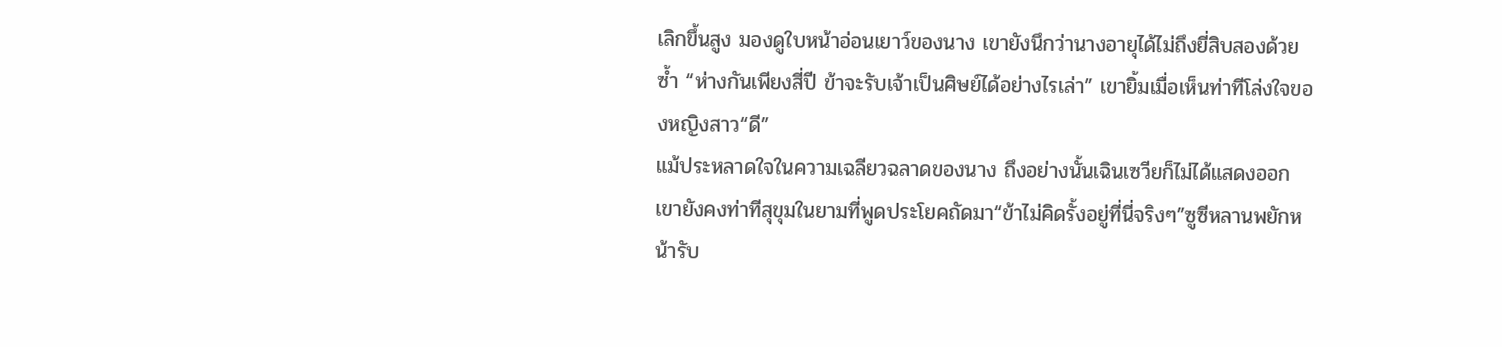เลิกขึ้นสูง มองดูใบหน้าอ่อนเยาว์ของนาง เขายังนึกว่านางอายุได้ไม่ถึงยี่สิบสองด้วยซ้ำ “ห่างกันเพียงสี่ปี ข้าจะรับเจ้าเป็นศิษย์ได้อย่างไรเล่า” เขายิ้มเมื่อเห็นท่าทีโล่งใจของหญิงสาว“ดี”
แม้ประหลาดใจในความเฉลียวฉลาดของนาง ถึงอย่างนั้นเฉินเซวียก็ไม่ได้แสดงออก เขายังคงท่าทีสุขุมในยามที่พูดประโยคถัดมา“ข้าไม่คิดรั้งอยู่ที่นี่จริงๆ”ซูซีหลานพยักหน้ารับ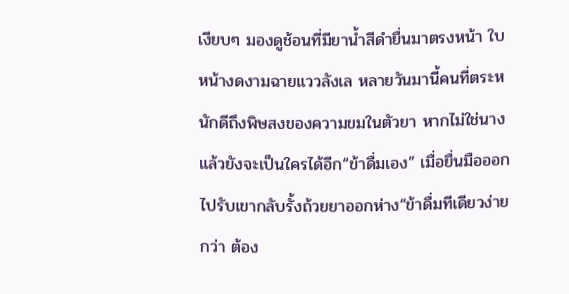เงียบๆ มองดูช้อนที่มียาน้ำสีดำยื่นมาตรงหน้า ใบหน้างดงามฉายแววลังเล หลายวันมานี้คนที่ตระหนักดีถึงพิษสงของความขมในตัวยา หากไม่ใช่นางแล้วยังจะเป็นใครได้อีก“ข้าดื่มเอง” เมื่อยื่นมือออกไปรับเขากลับรั้งถ้วยยาออกห่าง“ข้าดื่มทีเดียวง่ายกว่า ต้อง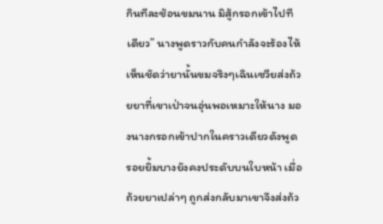กินทีละช้อนขมนาน มิสู้กรอกเข้าไปทีเดียว” นางพูดราวกับคนกำลังจะร้องไห้ เห็นชัดว่ายานั้นขมจริงๆเฉินเซวียส่งถ้วยยาที่เขาเป่าจนอุ่นพอเหมาะให้นาง มองนางกรอกเข้าปากในคราวเดียวดังพูด รอยยิ้มบางยังคงประดับบนใบหน้า เมื่อถ้วยยาเปล่าๆ ถูกส่งกลับมาเขาจึงส่งถ้ว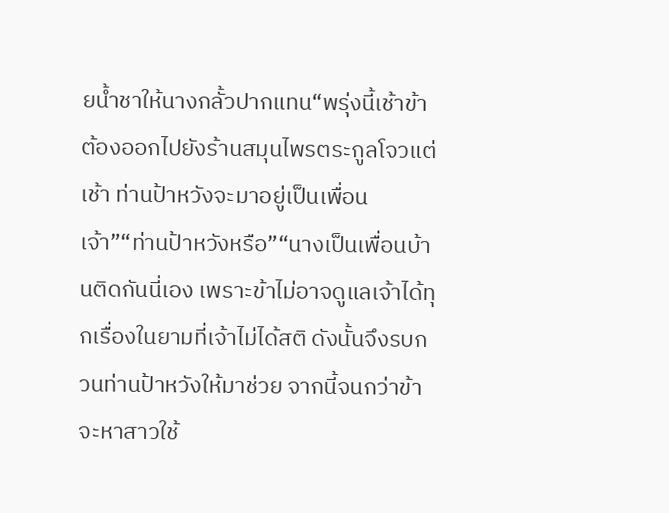ยน้ำชาให้นางกลั้วปากแทน“พรุ่งนี้เช้าข้าต้องออกไปยังร้านสมุนไพรตระกูลโจวแต่เช้า ท่านป้าหวังจะมาอยู่เป็นเพื่อนเจ้า”“ท่านป้าหวังหรือ”“นางเป็นเพื่อนบ้านติดกันนี่เอง เพราะข้าไม่อาจดูแลเจ้าได้ทุกเรื่องในยามที่เจ้าไม่ได้สติ ดังนั้นจึงรบกวนท่านป้าหวังให้มาช่วย จากนี้จนกว่าข้าจะหาสาวใช้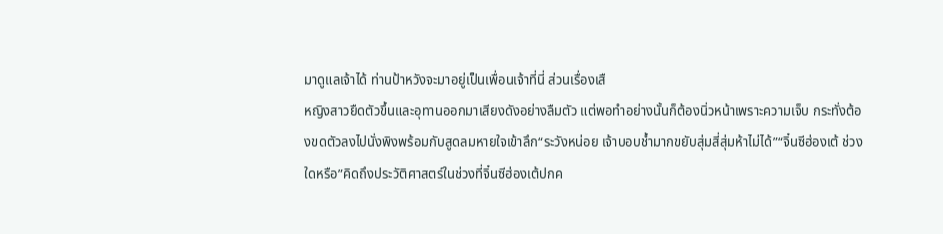มาดูแลเจ้าได้ ท่านป้าหวังจะมาอยู่เป็นเพื่อนเจ้าที่นี่ ส่วนเรื่องเสื
หญิงสาวยืดตัวขึ้นและอุทานออกมาเสียงดังอย่างลืมตัว แต่พอทำอย่างนั้นก็ต้องนิ่วหน้าเพราะความเจ็บ กระทั่งต้องขดตัวลงไปนั่งพิงพร้อมกับสูดลมหายใจเข้าลึก“ระวังหน่อย เจ้าบอบช้ำมากขยับสุ่มสี่สุ่มห้าไม่ได้”“จิ๋นซีฮ่องเต้ ช่วงใดหรือ”คิดถึงประวัติศาสตร์ในช่วงที่จิ๋นซีฮ่องเต้ปกค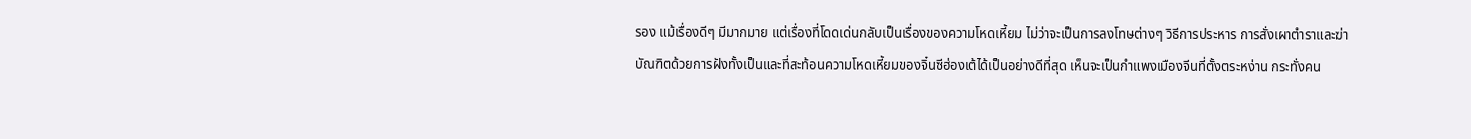รอง แม้เรื่องดีๆ มีมากมาย แต่เรื่องที่โดดเด่นกลับเป็นเรื่องของความโหดเหี้ยม ไม่ว่าจะเป็นการลงโทษต่างๆ วิธีการประหาร การสั่งเผาตำราและฆ่าบัณฑิตด้วยการฝังทั้งเป็นและที่สะท้อนความโหดเหี้ยมของจิ๋นซีฮ่องเต้ได้เป็นอย่างดีที่สุด เห็นจะเป็นกำแพงเมืองจีนที่ตั้งตระหง่าน กระทั่งคน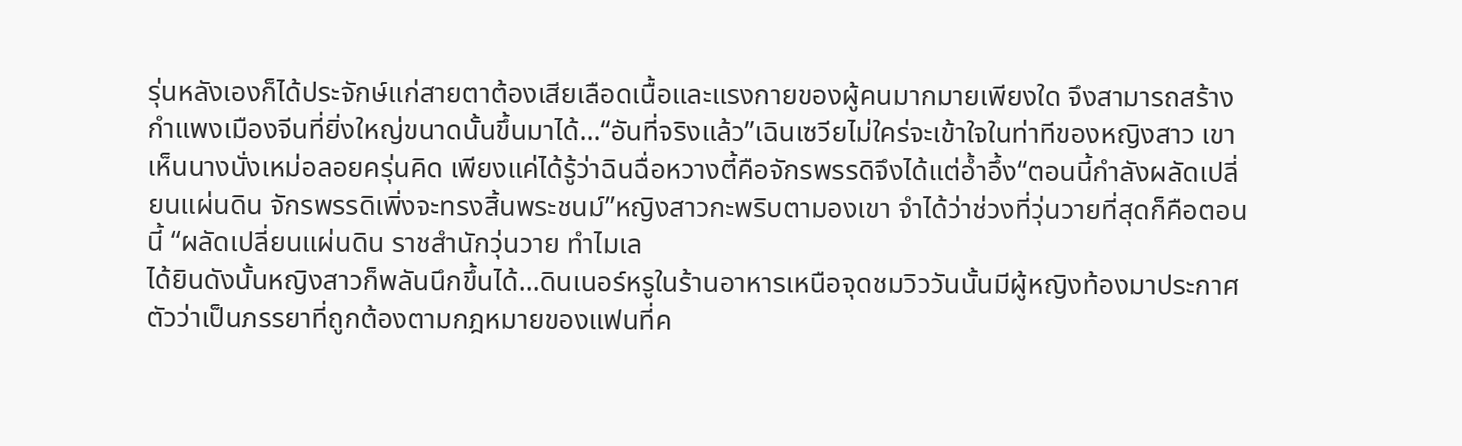รุ่นหลังเองก็ได้ประจักษ์แก่สายตาต้องเสียเลือดเนื้อและแรงกายของผู้คนมากมายเพียงใด จึงสามารถสร้างกำแพงเมืองจีนที่ยิ่งใหญ่ขนาดนั้นขึ้นมาได้...“อันที่จริงแล้ว”เฉินเซวียไม่ใคร่จะเข้าใจในท่าทีของหญิงสาว เขาเห็นนางนั่งเหม่อลอยครุ่นคิด เพียงแค่ได้รู้ว่าฉินฉื่อหวางตี้คือจักรพรรดิจึงได้แต่อ้ำอึ้ง“ตอนนี้กำลังผลัดเปลี่ยนแผ่นดิน จักรพรรดิเพิ่งจะทรงสิ้นพระชนม์”หญิงสาวกะพริบตามองเขา จำได้ว่าช่วงที่วุ่นวายที่สุดก็คือตอนนี้ “ผลัดเปลี่ยนแผ่นดิน ราชสำนักวุ่นวาย ทำไมเล
ได้ยินดังนั้นหญิงสาวก็พลันนึกขึ้นได้...ดินเนอร์หรูในร้านอาหารเหนือจุดชมวิววันนั้นมีผู้หญิงท้องมาประกาศตัวว่าเป็นภรรยาที่ถูกต้องตามกฎหมายของแฟนที่ค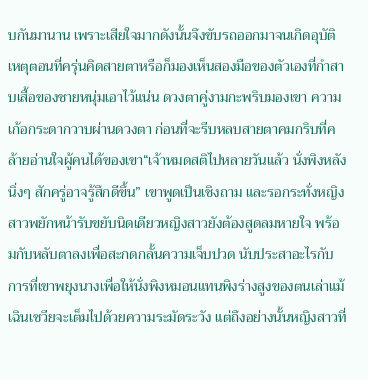บกันมานาน เพราะเสียใจมากดังนั้นจึงขับรถออกมาจนเกิดอุบัติเหตุตอนที่ครุ่นคิดสายตาหรือก็มองเห็นสองมือของตัวเองที่กำสาบเสื้อของชายหนุ่มเอาไว้แน่น ดวงตาคู่งามกะพริบมองเขา ความเก้อกระดากวาบผ่านดวงตา ก่อนที่จะรีบหลบสายตาคมกริบที่คล้ายอ่านใจผู้คนได้ของเขา“เจ้าหมดสติไปหลายวันแล้ว นั่งพิงหลังนิ่งๆ สักครู่อาจรู้สึกดีขึ้น” เขาพูดเป็นเชิงถาม และรอกระทั่งหญิงสาวพยักหน้ารับขยับนิดเดียวหญิงสาวยังต้องสูดลมหายใจ พร้อมกับหลับตาลงเพื่อสะกดกลั้นความเจ็บปวด นับประสาอะไรกับการที่เขาพยุงนางเพื่อให้นั่งพิงหมอนแทนพิงร่างสูงของตนเล่าแม้เฉินเซวียจะเต็มไปด้วยความระมัดระวัง แต่ถึงอย่างนั้นหญิงสาวที่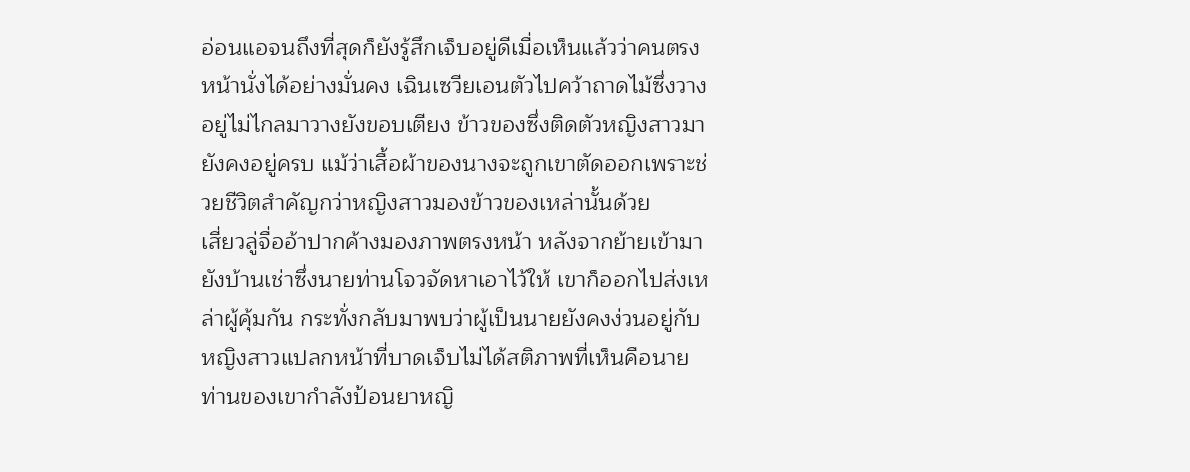อ่อนแอจนถึงที่สุดก็ยังรู้สึกเจ็บอยู่ดีเมื่อเห็นแล้วว่าคนตรงหน้านั่งได้อย่างมั่นคง เฉินเซวียเอนตัวไปคว้าถาดไม้ซึ่งวางอยู่ไม่ไกลมาวางยังขอบเตียง ข้าวของซึ่งติดตัวหญิงสาวมายังคงอยู่ครบ แม้ว่าเสื้อผ้าของนางจะถูกเขาตัดออกเพราะช่วยชีวิตสำคัญกว่าหญิงสาวมองข้าวของเหล่านั้นด้วย
เสี่ยวลู่จื่ออ้าปากค้างมองภาพตรงหน้า หลังจากย้ายเข้ามายังบ้านเช่าซึ่งนายท่านโจวจัดหาเอาไว้ให้ เขาก็ออกไปส่งเหล่าผู้คุ้มกัน กระทั่งกลับมาพบว่าผู้เป็นนายยังคงง่วนอยู่กับหญิงสาวแปลกหน้าที่บาดเจ็บไม่ได้สติภาพที่เห็นคือนายท่านของเขากำลังป้อนยาหญิ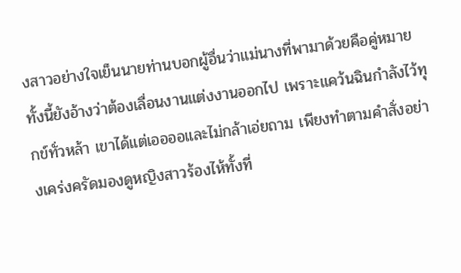งสาวอย่างใจเย็นนายท่านบอกผู้อื่นว่าแม่นางที่พามาด้วยคือคู่หมาย ทั้งนี้ยังอ้างว่าต้องเลื่อนงานแต่งงานออกไป เพราะแคว้นฉินกำลังไว้ทุกข์ทั่วหล้า เขาได้แต่เออออและไม่กล้าเอ่ยถาม เพียงทำตามคำสั่งอย่างเคร่งครัดมองดูหญิงสาวร้องไห้ทั้งที่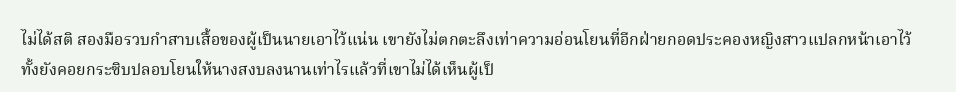ไม่ได้สติ สองมือรวบกำสาบเสื้อของผู้เป็นนายเอาไว้แน่น เขายังไม่ตกตะลึงเท่าความอ่อนโยนที่อีกฝ่ายกอดประคองหญิงสาวแปลกหน้าเอาไว้ ทั้งยังคอยกระซิบปลอบโยนให้นางสงบลงนานเท่าไรแล้วที่เขาไม่ได้เห็นผู้เป็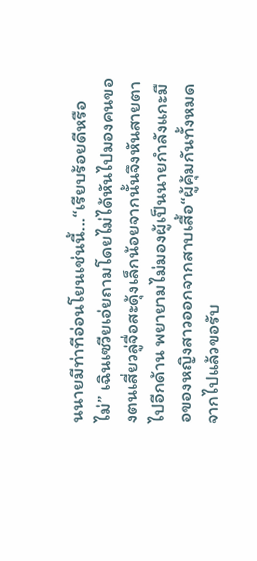นนายมีท่าทีอ่อนโยนเช่นนี้...“เรียบร้อยดีหรือไม่” เฉินเซวียเอ่ยถามโดยไม่ได้หันไปมองคนของตนเสี่ยวลู่จื่อสะดุ้งเล็กน้อยจากนั้นจึงหันสายตาไปอีกด้าน พยายามไม่มองผู้เป็นนายกำลังแกะมือของหญิงสาวออกจากสาบเสื้อ“ผู้คุ้มกันทั้งหมดจากไปแล้วขอรับ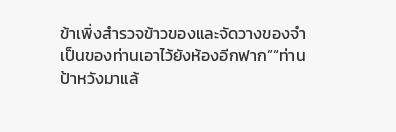ข้าเพิ่งสำรวจข้าวของและจัดวางของจำเป็นของท่านเอาไว้ยังห้องอีกฟาก”“ท่านป้าหวังมาแล้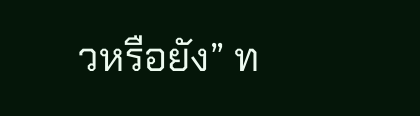วหรือยัง” ท